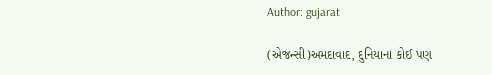Author: gujarat

(એજન્સી)અમદાવાદ, દુનિયાના કોઈ પણ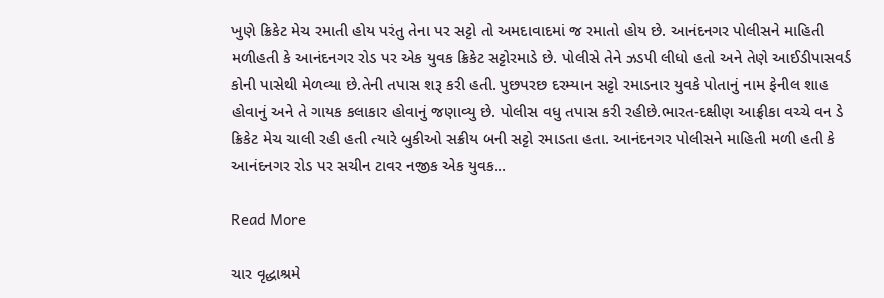ખુણે ક્રિકેટ મેચ રમાતી હોય પરંતુ તેના પર સટ્ટો તો અમદાવાદમાં જ રમાતો હોય છે. આનંદનગર પોલીસને માહિતી મળીહતી કે આનંદનગર રોડ પર એક યુવક ક્રિકેટ સટ્ટોરમાડે છે. પોલીસે તેને ઝડપી લીધો હતો અને તેણે આઈડીપાસવર્ડ કોની પાસેથી મેળવ્યા છે.તેની તપાસ શરૂ કરી હતી. પુછપરછ દરમ્યાન સટ્ટો રમાડનાર યુવકે પોતાનું નામ ફેનીલ શાહ હોવાનું અને તે ગાયક કલાકાર હોવાનું જણાવ્યુ છે. પોલીસ વધુ તપાસ કરી રહીછે.ભારત-દક્ષીણ આફ્રીકા વચ્ચે વન ડે ક્રિકેટ મેચ ચાલી રહી હતી ત્યારે બુકીઓ સક્રીય બની સટ્ટો રમાડતા હતા. આનંદનગર પોલીસને માહિતી મળી હતી કે આનંદનગર રોડ પર સચીન ટાવર નજીક એક યુવક…

Read More

ચાર વૃદ્ધાશ્રમે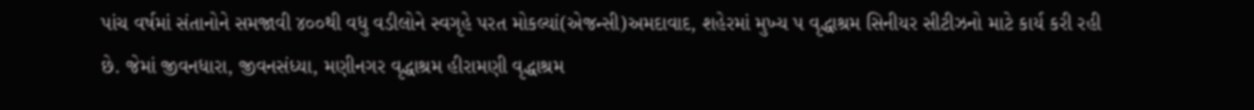પાંચ વર્ષમાં સંતાનોને સમજાવી ૪૦૦થી વધુ વડીલોને સ્વગૃહે પરત મોકલ્યાં(એજન્સી)અમદાવાદ, શહેરમાં મુખ્ય પ વૃદ્ધાશ્રમ સિનીયર સીટીઝનો માટે કાર્ય કરી રહી છે. જેમાં જીવનધારા, જીવનસંધ્યા, મણીનગર વૃદ્ધાશ્રમ હીરામણી વૃદ્ધાશ્રમ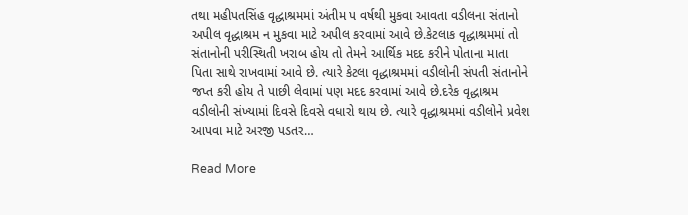તથા મહીપતસિંહ વૃદ્ધાશ્રમમાં અંતીમ પ વર્ષથી મુકવા આવતા વડીલના સંતાનો અપીલ વૃદ્ધાશ્રમ ન મુકવા માટે અપીલ કરવામાં આવે છે.કેટલાક વૃદ્ધાશ્રમમાં તો સંતાનોની પરીસ્થિતી ખરાબ હોય તો તેમને આર્થિક મદદ કરીને પોતાના માતા પિતા સાથે રાખવામાં આવે છે. ત્યારે કેટલા વૃદ્ધાશ્રમમાં વડીલોની સંપતી સંતાનોને જપ્ત કરી હોય તે પાછી લેવામાં પણ મદદ કરવામાં આવે છે.દરેક વૃદ્ધાશ્રમ વડીલોની સંખ્યામાં દિવસે દિવસે વધારો થાય છે. ત્યારે વૃદ્ધાશ્રમમાં વડીલોને પ્રવેશ આપવા માટે અરજી પડતર…

Read More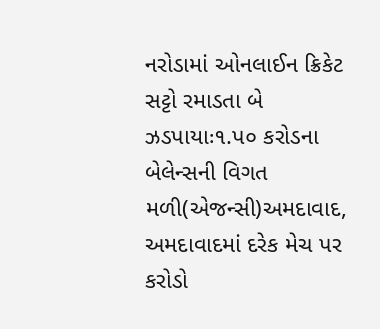નરોડામાં ઓનલાઈન ક્રિકેટ સટ્ટો રમાડતા બે ઝડપાયાઃ૧.પ૦ કરોડના બેલેન્સની વિગત મળી(એજન્સી)અમદાવાદ, અમદાવાદમાં દરેક મેચ પર કરોડો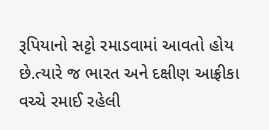રૂપિયાનો સટ્ટો રમાડવામાં આવતો હોય છે.ત્યારે જ ભારત અને દક્ષીણ આફ્રીકા વચ્ચે રમાઈ રહેલી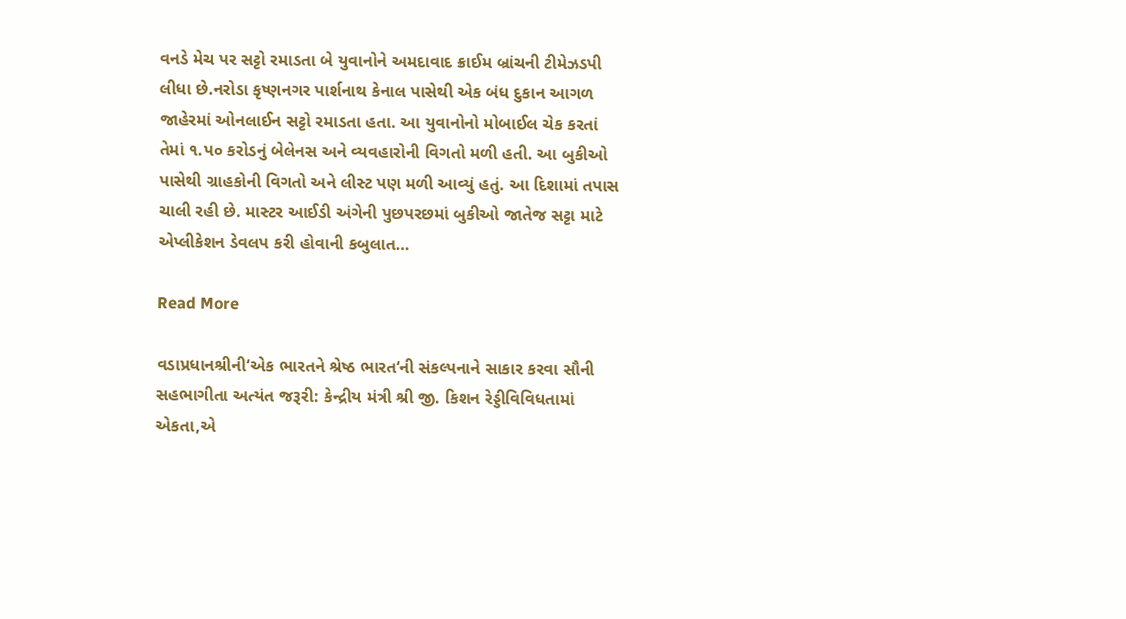વનડે મેચ પર સટ્ટો રમાડતા બે યુવાનોને અમદાવાદ ક્રાઈમ બ્રાંચની ટીમેઝડપી લીધા છે.નરોડા કૃષ્ણનગર પાર્શનાથ કેનાલ પાસેથી એક બંધ દુકાન આગળ જાહેરમાં ઓનલાઈન સટ્ટો રમાડતા હતા. આ યુવાનોનો મોબાઈલ ચેક કરતાં તેમાં ૧.પ૦ કરોડનું બેલેનસ અને વ્યવહારોની વિગતો મળી હતી. આ બુકીઓ પાસેથી ગ્રાહકોની વિગતો અને લીસ્ટ પણ મળી આવ્યું હતું. આ દિશામાં તપાસ ચાલી રહી છે. માસ્ટર આઈડી અંગેની પુછપરછમાં બુકીઓ જાતેજ સટ્ટા માટે એપ્લીકેશન ડેવલપ કરી હોવાની કબુલાત…

Read More

વડાપ્રધાનશ્રીની‘એક ભારતને શ્રેષ્ઠ ભારત‘ની સંકલ્પનાને સાકાર કરવા સૌની સહભાગીતા અત્યંત જરૂરી: કેન્દ્રીય મંત્રી શ્રી જી. કિશન રેડ્ડીવિવિધતામાં એકતા,એ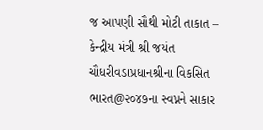જ આપણી સૌથી મોટી તાકાત – કેન્દ્રીય મંત્રી શ્રી જયંત ચૌધરીવડાપ્રધાનશ્રીના વિકસિત ભારત@૨૦૪૭ના સ્વપ્નને સાકાર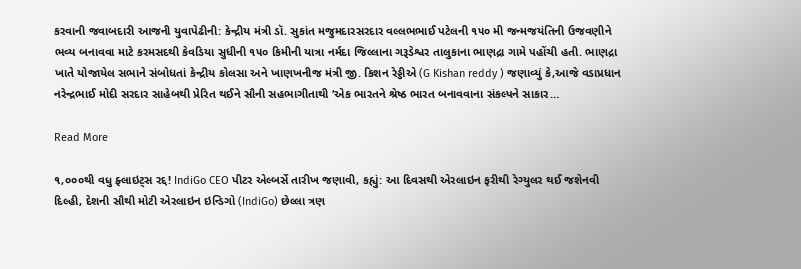કરવાની જવાબદારી આજની યુવાપેઢીની: કેન્દ્રીય મંત્રી ડૉ. સુકાંત મજુમદારસરદાર વલ્લભભાઈ પટેલની ૧૫૦ મી જન્મજયંતિની ઉજવણીને ભવ્ય બનાવવા માટે કરમસદથી કેવડિયા સુધીની ૧૫૦ કિમીની યાત્રા નર્મદા જિલ્લાના ગરૂડેશ્વર તાલુકાના ભાણદ્રા ગામે પહોંચી હતી. ભાણદ્રા ખાતે યોજાયેલ સભાને સંબોધતાં કેન્દ્રીય કોલસા અને ખાણખનીજ મંત્રી જી. કિશન રેડ્ડીએ (G Kishan reddy ) જણાવ્યું કે,આજે વડાપ્રધાન નરેન્દ્રભાઈ મોદી સરદાર સાહેબથી પ્રેરિત થઈને સૌની સહભાગીતાથી ‘એક ભારતને શ્રેષ્ઠ ભારત બનાવવાના સંકલ્પને સાકાર…

Read More

૧,૦૦૦થી વધુ ફ્લાઇટ્સ રદ્દ! IndiGo CEO પીટર એલ્બર્સે તારીખ જણાવી, કહ્યું: આ દિવસથી એરલાઇન ફરીથી રેગ્યુલર થઈ જશેનવી દિલ્હી, દેશની સૌથી મોટી એરલાઇન ઇન્ડિગો (IndiGo) છેલ્લા ત્રણ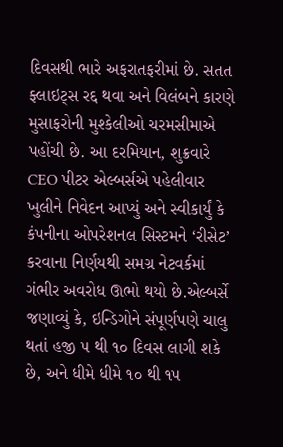દિવસથી ભારે અફરાતફરીમાં છે. સતત ફ્લાઇટ્સ રદ્દ થવા અને વિલંબને કારણે મુસાફરોની મુશ્કેલીઓ ચરમસીમાએ પહોંચી છે. આ દરમિયાન, શુક્રવારે CEO પીટર એલ્બર્સએ પહેલીવાર ખુલીને નિવેદન આપ્યું અને સ્વીકાર્યું કે કંપનીના ઓપરેશનલ સિસ્ટમને ‘રીસેટ’ કરવાના નિર્ણયથી સમગ્ર નેટવર્કમાં ગંભીર અવરોધ ઊભો થયો છે.એલ્બર્સે જણાવ્યું કે, ઇન્ડિગોને સંપૂર્ણપણે ચાલુ થતાં હજી ૫ થી ૧૦ દિવસ લાગી શકે છે, અને ધીમે ધીમે ૧૦ થી ૧૫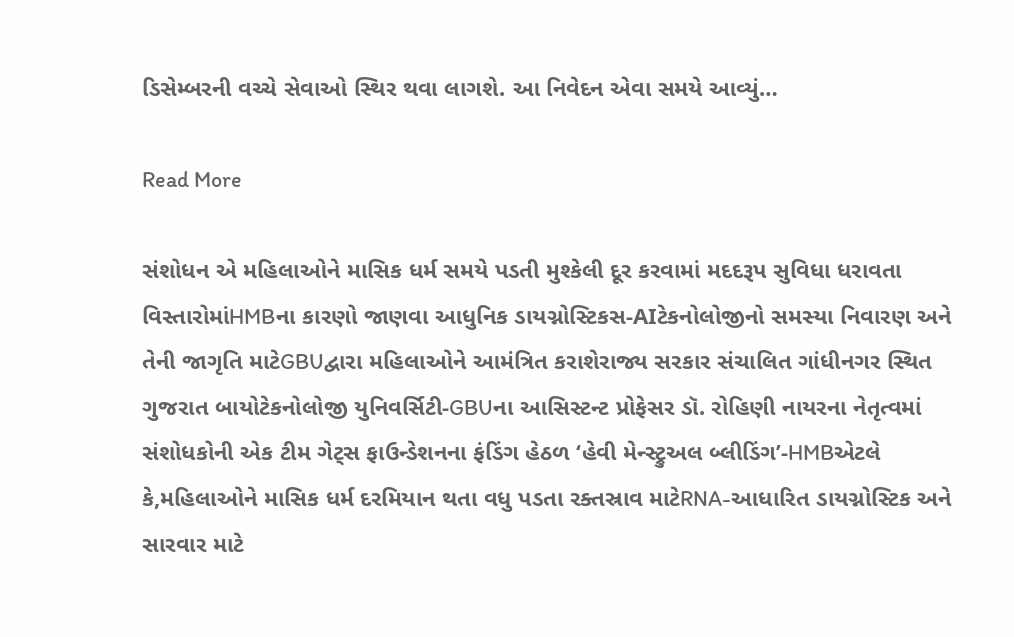ડિસેમ્બરની વચ્ચે સેવાઓ સ્થિર થવા લાગશે. આ નિવેદન એવા સમયે આવ્યું…

Read More

સંશોધન એ મહિલાઓને માસિક ધર્મ સમયે પડતી મુશ્કેલી દૂર કરવામાં મદદરૂપ સુવિધા ધરાવતા વિસ્તારોમાંHMBના કારણો જાણવા આધુનિક ડાયગ્નોસ્ટિકસ-AIટેકનોલોજીનો સમસ્યા નિવારણ અને તેની જાગૃતિ માટેGBUદ્વારા મહિલાઓને આમંત્રિત કરાશેરાજ્ય સરકાર સંચાલિત ગાંધીનગર સ્થિત ગુજરાત બાયોટેકનોલોજી યુનિવર્સિટી-GBUના આસિસ્ટન્ટ પ્રોફેસર ડૉ. રોહિણી નાયરના નેતૃત્વમાં સંશોધકોની એક ટીમ ગેટ્સ ફાઉન્ડેશનના ફંડિંગ હેઠળ ‘હેવી મેન્સ્ટ્રુઅલ બ્લીડિંગ’-HMBએટલે કે,મહિલાઓને માસિક ધર્મ દરમિયાન થતા વધુ પડતા રક્તસ્રાવ માટેRNA-આધારિત ડાયગ્નોસ્ટિક અને સારવાર માટે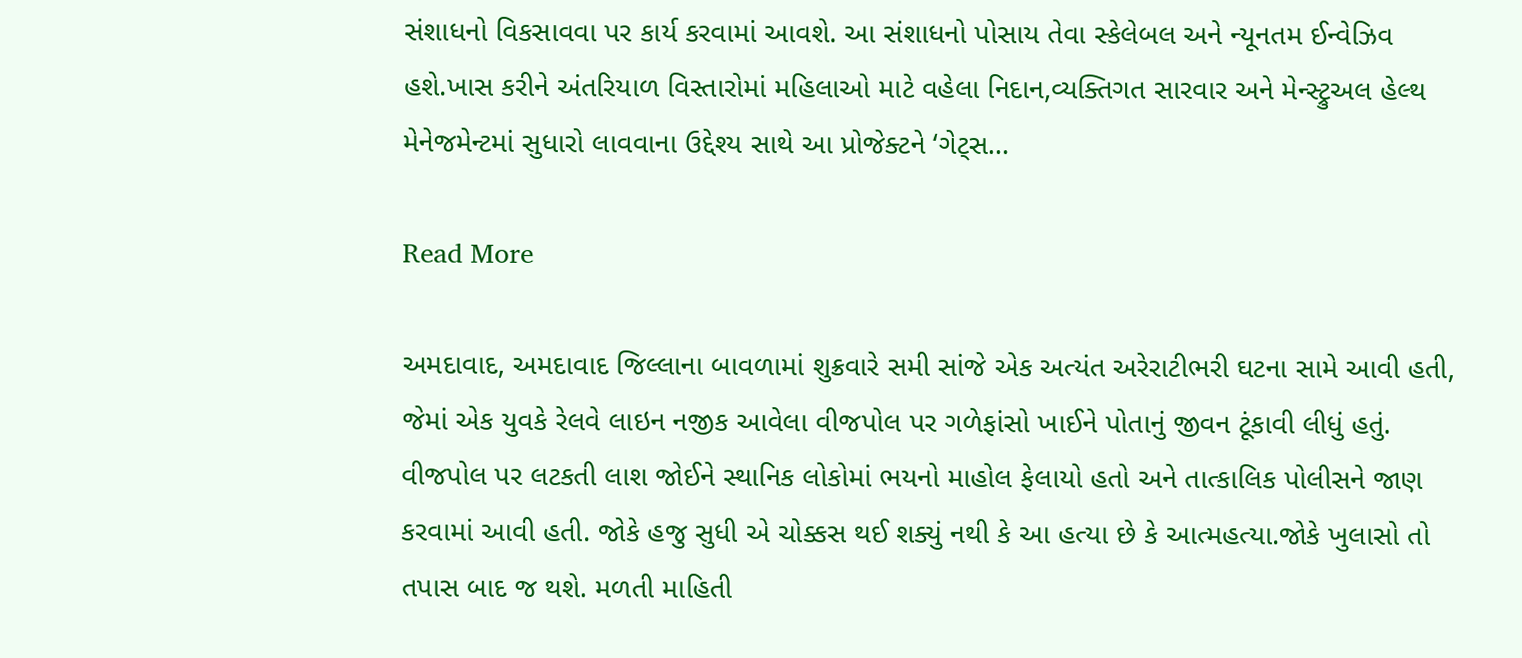સંશાધનો વિકસાવવા પર કાર્ય કરવામાં આવશે. આ સંશાધનો પોસાય તેવા સ્કેલેબલ અને ન્યૂનતમ ઈન્વેઝિવ હશે.ખાસ કરીને અંતરિયાળ વિસ્તારોમાં મહિલાઓ માટે વહેલા નિદાન,વ્યક્તિગત સારવાર અને મેન્સ્ટ્રુઅલ હેલ્થ મેનેજમેન્ટમાં સુધારો લાવવાના ઉદ્દેશ્ય સાથે આ પ્રોજેક્ટને ‘ગેટ્સ…

Read More

અમદાવાદ, અમદાવાદ જિલ્લાના બાવળામાં શુક્રવારે સમી સાંજે એક અત્યંત અરેરાટીભરી ઘટના સામે આવી હતી, જેમાં એક યુવકે રેલવે લાઇન નજીક આવેલા વીજપોલ પર ગળેફાંસો ખાઈને પોતાનું જીવન ટૂંકાવી લીધું હતું. વીજપોલ પર લટકતી લાશ જોઈને સ્થાનિક લોકોમાં ભયનો માહોલ ફેલાયો હતો અને તાત્કાલિક પોલીસને જાણ કરવામાં આવી હતી. જોકે હજુ સુધી એ ચોક્કસ થઈ શક્યું નથી કે આ હત્યા છે કે આત્મહત્યા.જોકે ખુલાસો તો તપાસ બાદ જ થશે. મળતી માહિતી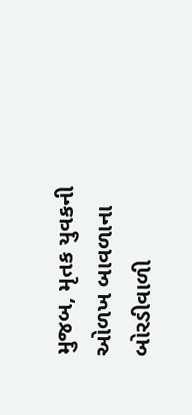મુજબ, મૃતક યુવકની ઓળખ બાવળાના બોરડીવાળી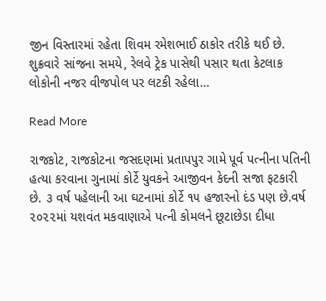જીન વિસ્તારમાં રહેતા શિવમ રમેશભાઈ ઠાકોર તરીકે થઈ છે. શુક્રવારે સાંજના સમયે, રેલવે ટ્રેક પાસેથી પસાર થતા કેટલાક લોકોની નજર વીજપોલ પર લટકી રહેલા…

Read More

રાજકોટ, રાજકોટના જસદણમાં પ્રતાપપુર ગામે પૂર્વ પત્નીના પતિની હત્યા કરવાના ગુનામાં કોર્ટે યુવકને આજીવન કેદની સજા ફટકારી છે. ૩ વર્ષ પહેલાની આ ઘટનામાં કોર્ટે ૧૫ હજારનો દંડ પણ છે.વર્ષ ૨૦૨૨માં યશવંત મકવાણાએ પત્ની કોમલને છૂટાછેડા દીધા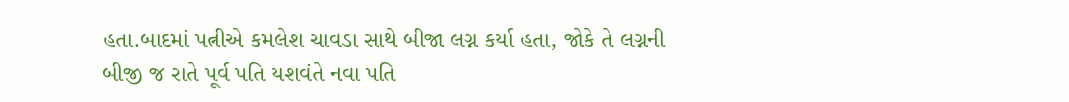હતા.બાદમાં પત્નીએ કમલેશ ચાવડા સાથે બીજા લગ્ન કર્યા હતા, જોકે તે લગ્નની બીજી જ રાતે પૂર્વ પતિ યશવંતે નવા પતિ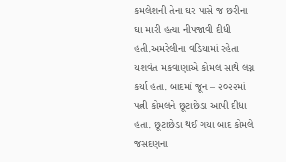કમલેશની તેના ઘર પાસે જ છરીના ઘા મારી હત્યા નીપજાવી દીધી હતી.અમરેલીના વડિયામાં રહેતા યશવંત મકવાણાએ કોમલ સાથે લગ્ન કર્યા હતા. બાદમાં જૂન – ૨૦૨૨માં પત્ની કોમલને છૂટાછેડા આપી દીધા હતા. છૂટાછેડા થઈ ગયા બાદ કોમલે જસદણના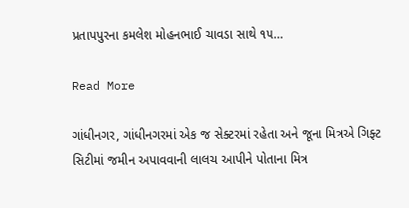પ્રતાપપુરના કમલેશ મોહનભાઈ ચાવડા સાથે ૧૫…

Read More

ગાંધીનગર, ગાંધીનગરમાં એક જ સેક્ટરમાં રહેતા અને જૂના મિત્રએ ગિફ્ટ સિટીમાં જમીન અપાવવાની લાલચ આપીને પોતાના મિત્ર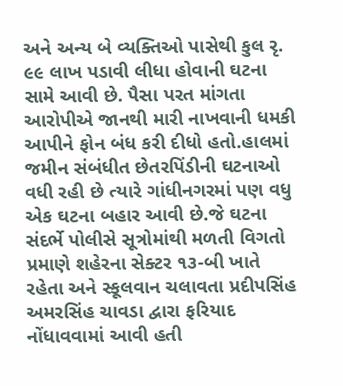અને અન્ય બે વ્યક્તિઓ પાસેથી કુલ રૃ. ૯૯ લાખ પડાવી લીધા હોવાની ઘટના સામે આવી છે. પૈસા પરત માંગતા આરોપીએ જાનથી મારી નાખવાની ધમકી આપીને ફોન બંધ કરી દીધો હતો.હાલમાં જમીન સંબંધીત છેતરપિંડીની ઘટનાઓ વધી રહી છે ત્યારે ગાંધીનગરમાં પણ વધુ એક ઘટના બહાર આવી છે.જે ઘટના સંદર્ભે પોલીસે સૂત્રોમાંથી મળતી વિગતો પ્રમાણે શહેરના સેક્ટર ૧૩-બી ખાતે રહેતા અને સ્કૂલવાન ચલાવતા પ્રદીપસિંહ અમરસિંહ ચાવડા દ્વારા ફરિયાદ નોંધાવવામાં આવી હતી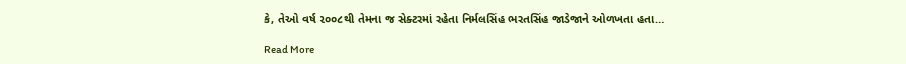કે, તેઓ વર્ષ ૨૦૦૮થી તેમના જ સેક્ટરમાં રહેતા નિર્મલસિંહ ભરતસિંહ જાડેજાને ઓળખતા હતા…

Read More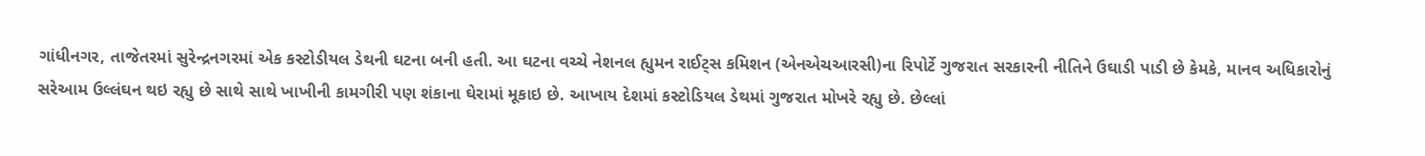ગાંધીનગર, તાજેતરમાં સુરેન્દ્રનગરમાં એક કસ્ટોડીયલ ડેથની ઘટના બની હતી. આ ઘટના વચ્ચે નેશનલ હ્યુમન રાઈટ્‌સ કમિશન (એનએચઆરસી)ના રિપોર્ટે ગુજરાત સરકારની નીતિને ઉઘાડી પાડી છે કેમકે, માનવ અધિકારોનું સરેઆમ ઉલ્લંઘન થઇ રહ્યુ છે સાથે સાથે ખાખીની કામગીરી પણ શંકાના ઘેરામાં મૂકાઇ છે. આખાય દેશમાં કસ્ટોડિયલ ડેથમાં ગુજરાત મોખરે રહ્યુ છે. છેલ્લાં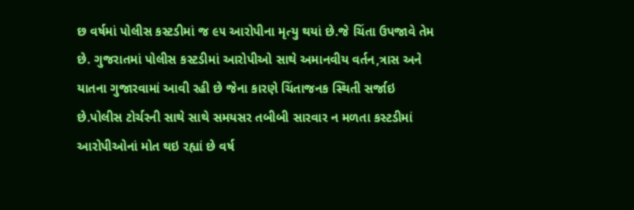છ વર્ષમાં પોલીસ કસ્ટડીમાં જ ૯૫ આરોપીના મૃત્યુ થયાં છે.જે ચિંતા ઉપજાવે તેમ છે. ગુજરાતમાં પોલીસ કસ્ટડીમાં આરોપીઓ સાથે અમાનવીય વર્તન,ત્રાસ અને યાતના ગુજારવામાં આવી રહી છે જેના કારણે ચિંતાજનક સ્થિતી સર્જાઇ છે.પોલીસ ટોર્ચરની સાથે સાથે સમયસર તબીબી સારવાર ન મળતા કસ્ટડીમાં આરોપીઓનાં મોત થઇ રહ્યાં છે વર્ષ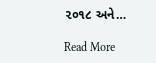૨૦૧૮ અને…

Read More